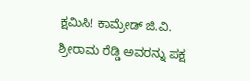ಕ್ಷಮಿಸಿ! ಕಾಮ್ರೇಡ್ ಜಿ.ವಿ. ಶ್ರೀರಾಮ ರೆಡ್ಡಿ ಅವರನ್ನು ಪಕ್ಷ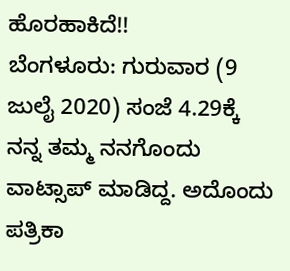ಹೊರಹಾಕಿದೆ!!
ಬೆಂಗಳೂರು: ಗುರುವಾರ (9 ಜುಲೈ 2020) ಸಂಜೆ 4.29ಕ್ಕೆ ನನ್ನ ತಮ್ಮ ನನಗೊಂದು ವಾಟ್ಸಾಪ್ ಮಾಡಿದ್ದ. ಅದೊಂದು ಪತ್ರಿಕಾ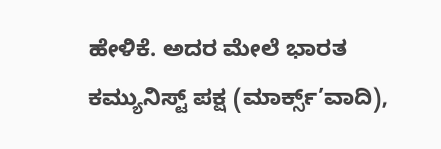ಹೇಳಿಕೆ. ಅದರ ಮೇಲೆ ಭಾರತ ಕಮ್ಯುನಿಸ್ಟ್ ಪಕ್ಷ (ಮಾರ್ಕ್ಸ್’ವಾದಿ),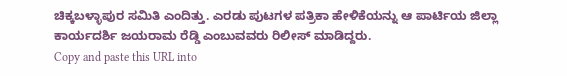ಚಿಕ್ಕಬಳ್ಳಾಪುರ ಸಮಿತಿ ಎಂದಿತ್ತು. ಎರಡು ಪುಟಗಳ ಪತ್ರಿಕಾ ಹೇಳಿಕೆಯನ್ನು ಆ ಪಾರ್ಟಿಯ ಜಿಲ್ಲಾ ಕಾರ್ಯದರ್ಶಿ ಜಯರಾಮ ರೆಡ್ಡಿ ಎಂಬುವವರು ರಿಲೀಸ್ ಮಾಡಿದ್ದರು.
Copy and paste this URL into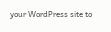your WordPress site to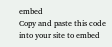embed
Copy and paste this code into your site to embed